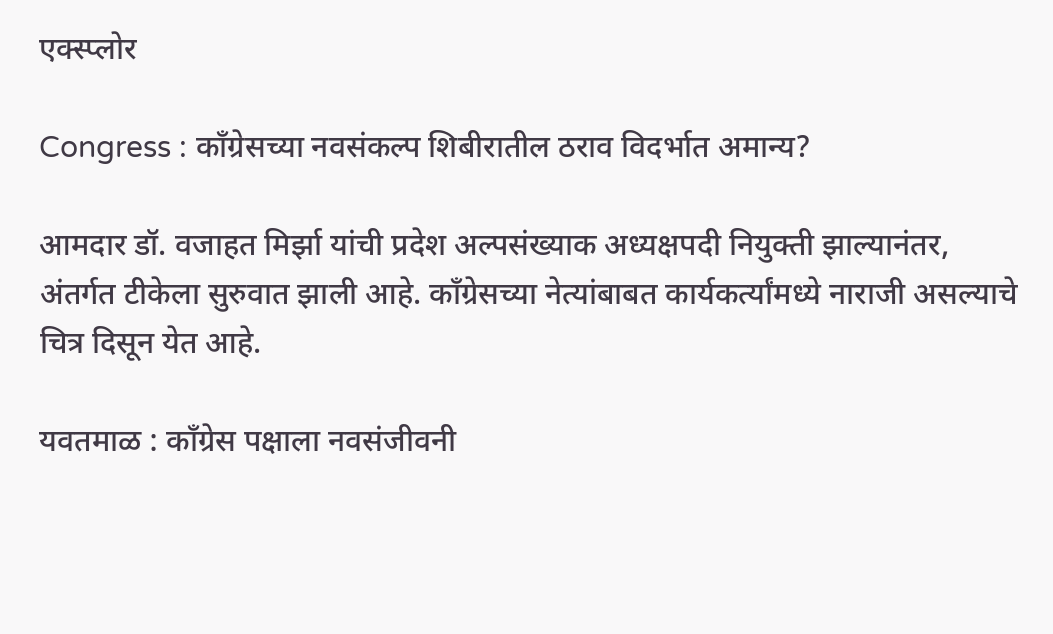एक्स्प्लोर

Congress : कॉंग्रेसच्या नवसंकल्प शिबीरातील ठराव विदर्भात अमान्य?

आमदार डॉ. वजाहत मिर्झा यांची प्रदेश अल्पसंख्याक अध्यक्षपदी नियुक्ती झाल्यानंतर, अंतर्गत टीकेला सुरुवात झाली आहे. कॉंग्रेसच्या नेत्यांबाबत कार्यकर्त्यांमध्ये नाराजी असल्याचे चित्र दिसून येत आहे.

यवतमाळ : कॉंग्रेस पक्षाला नवसंजीवनी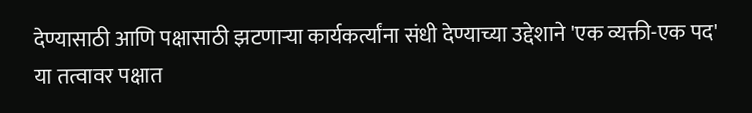देण्यासाठी आणि पक्षासाठी झटणाऱ्या कार्यकर्त्यांना संधी देण्याच्या उद्देशाने 'एक व्यक्ती-एक पद' या तत्वावर पक्षात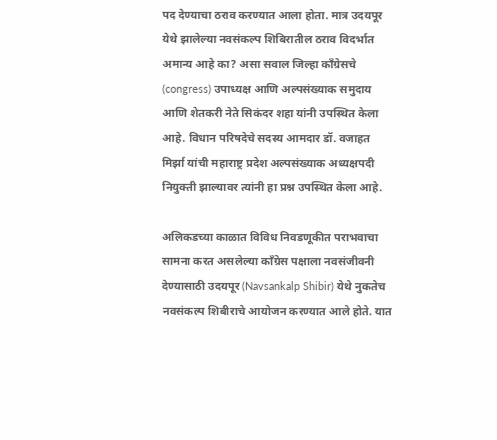पद देण्याचा ठराव करण्यात आला होता. मात्र उदयपूर येथे झालेल्या नवसंकल्प शिबिरातील ठराव विदर्भात अमान्य आहे का? असा सवाल जिल्हा कॉंग्रेसचे (congress) उपाध्यक्ष आणि अल्पसंख्याक समुदाय आणि शेतकरी नेते सिकंदर शहा यांनी उपस्थित केला आहे. विधान परिषदेचे सदस्य आमदार डॉ. वजाहत मिर्झा यांची महाराष्ट्र प्रदेश अल्पसंख्याक अध्यक्षपदी नियुक्ती झाल्यावर त्यांनी हा प्रश्न उपस्थित केला आहे.

अलिकडच्या काळात विविध निवडणूकीत पराभवाचा सामना करत असलेल्या कॉंग्रेस पक्षाला नवसंजीवनी देण्यासाठी उदयपूर (Navsankalp Shibir) येथे नुकतेच नवसंकल्प शिबीराचे आयोजन करण्यात आले होते. यात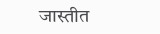जास्तीत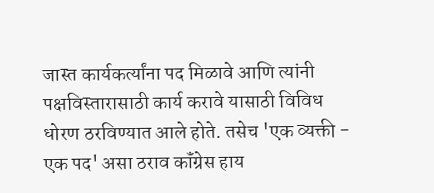जास्त कार्यकर्त्यांना पद मिळावे आणि त्यांनी पक्षविस्तारासाठी कार्य करावे यासाठी विविध धोरण ठरविण्यात आले होते. तसेच 'एक व्यक्ती - एक पद' असा ठराव कॉंग्रेस हाय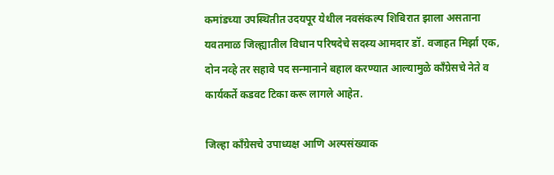कमांडच्या उपस्थितीत उदयपूर येथील नवसंकल्प शिबिरात झाला असताना यवतमाळ जिल्ह्यातील विधान परिषदेचे सदस्य आमदार डॉ. वजाहत मिर्झा एक, दोन नव्हे तर सहावे पद सन्मानाने बहाल करण्यात आल्यामुळे कॉंग्रेसचे नेते व कार्यकर्ते कडवट टिका करू लागले आहेत.

जिल्हा कॉंग्रेसचे उपाध्यक्ष आणि अल्पसंख्याक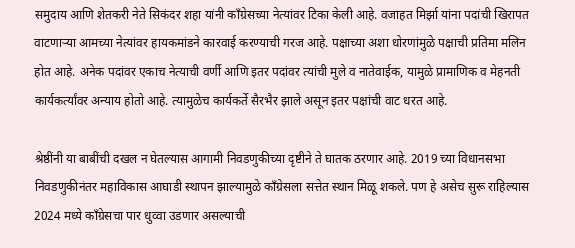समुदाय आणि शेतकरी नेते सिकंदर शहा यांनी कॉंग्रेसच्या नेत्यांवर टिका केली आहे. वजाहत मिर्झा यांना पदांची खिरापत वाटणाऱ्या आमच्या नेत्यांवर हायकमांडने कारवाई करण्याची गरज आहे. पक्षाच्या अशा धोरणांमुळे पक्षाची प्रतिमा मलिन होत आहे. अनेक पदांवर एकाच नेत्याची वर्णी आणि इतर पदांवर त्यांची मुले व नातेवाईक, यामुळे प्रामाणिक व मेहनती कार्यकर्त्यांवर अन्याय होतो आहे. त्यामुळेच कार्यकर्ते सैरभैर झाले असून इतर पक्षांची वाट धरत आहे.

श्रेष्ठींनी या बाबींची दखल न घेतल्यास आगामी निवडणुकीच्या दृष्टीने ते घातक ठरणार आहे. 2019 च्या विधानसभा निवडणुकीनंतर महाविकास आघाडी स्थापन झाल्यामुळे कॉंग्रेसला सत्तेत स्थान मिळू शकले. पण हे असेच सुरू राहिल्यास 2024 मध्ये कॉंग्रेसचा पार धुव्वा उडणार असल्याची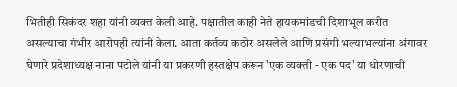भितीही सिकंदर शहा यांनी व्यक्त केली आहे. पक्षातील काही नेते हायकमांडची दिशाभूल करीत असल्याचा गंभीर आरोपही त्यांनी केला. आता कर्तव्य कठोर असलेले आणि प्रसंगी भल्याभल्यांना अंगावर घेणारे प्रदेशाध्यक्ष नाना पटोले यांनी या प्रकरणी हस्तक्षेप करून 'एक व्यक्ती - एक पद' या धोरणाची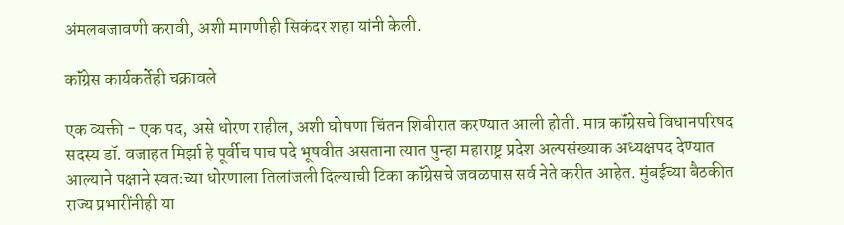अंमलबजावणी करावी, अशी मागणीही सिकंदर शहा यांनी केली.

कॉंग्रेस कार्यकर्तेही चक्रावले

एक व्यक्ती - एक पद, असे धोरण राहील, अशी घोषणा चिंतन शिबीरात करण्यात आली होती. मात्र कॉंग्रेसचे विधानपरिषद सदस्य डॉ. वजाहत मिर्झा हे पूर्वीच पाच पदे भूषवीत असताना त्यात पुन्हा महाराष्ट्र प्रदेश अल्पसंख्याक अध्यक्षपद देण्यात आल्याने पक्षाने स्वतःच्या धोरणाला तिलांजली दिल्याची टिका कॉंग्रेसचे जवळपास सर्व नेते करीत आहेत. मुंबईच्या बैठकीत राज्य प्रभारींनीही या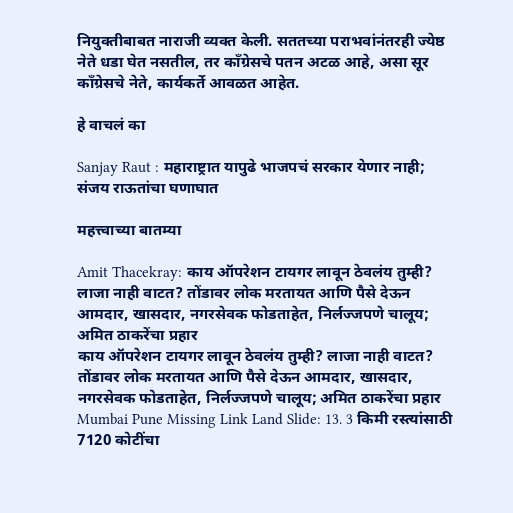नियुक्तीबाबत नाराजी व्यक्त केली. सततच्या पराभवांनंतरही ज्येष्ठ नेते धडा घेत नसतील, तर कॉंग्रेसचे पतन अटळ आहे, असा सूर कॉंग्रेसचे नेते, कार्यकर्ते आवळत आहेत.

हे वाचलं का

Sanjay Raut : महाराष्ट्रात यापुढे भाजपचं सरकार येणार नाही; संजय राऊतांचा घणाघात

महत्त्वाच्या बातम्या

Amit Thacekray: काय ऑपरेशन टायगर लावून ठेवलंय तुम्ही? लाजा नाही वाटत? तोंडावर लोक मरतायत आणि पैसे देऊन आमदार, खासदार, नगरसेवक फोडताहेत, निर्लज्जपणे चालूय; अमित ठाकरेंचा प्रहार
काय ऑपरेशन टायगर लावून ठेवलंय तुम्ही? लाजा नाही वाटत? तोंडावर लोक मरतायत आणि पैसे देऊन आमदार, खासदार, नगरसेवक फोडताहेत, निर्लज्जपणे चालूय; अमित ठाकरेंचा प्रहार
Mumbai Pune Missing Link Land Slide: 13. 3 किमी रस्त्यांसाठी 7120 कोटींचा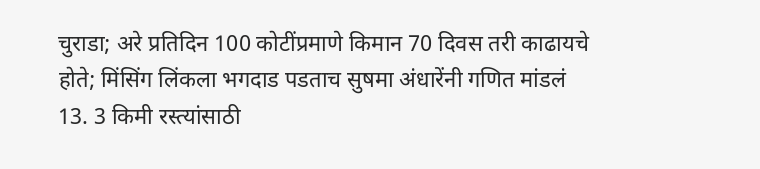चुराडा; अरे प्रतिदिन 100 कोटींप्रमाणे किमान 70 दिवस तरी काढायचे होते; मिंसिंग लिंकला भगदाड पडताच सुषमा अंधारेंनी गणित मांडलं
13. 3 किमी रस्त्यांसाठी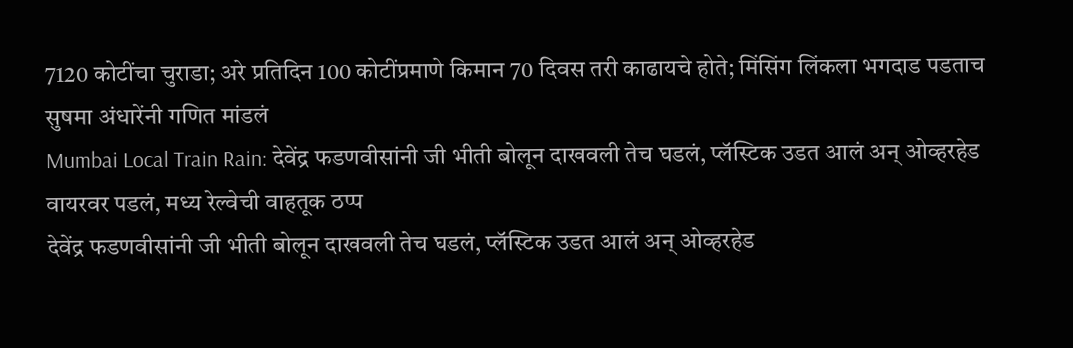7120 कोटींचा चुराडा; अरे प्रतिदिन 100 कोटींप्रमाणे किमान 70 दिवस तरी काढायचे होते; मिंसिंग लिंकला भगदाड पडताच सुषमा अंधारेंनी गणित मांडलं
Mumbai Local Train Rain: देवेंद्र फडणवीसांनी जी भीती बोलून दाखवली तेच घडलं, प्लॅस्टिक उडत आलं अन् ओव्हरहेड वायरवर पडलं, मध्य रेल्वेची वाहतूक ठप्प
देवेंद्र फडणवीसांनी जी भीती बोलून दाखवली तेच घडलं, प्लॅस्टिक उडत आलं अन् ओव्हरहेड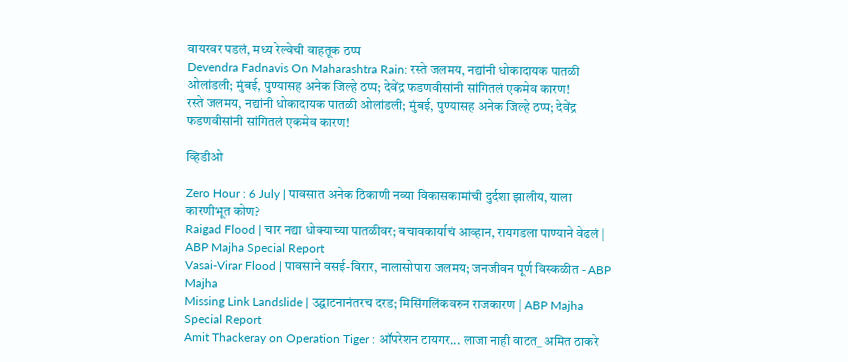वायरवर पडलं, मध्य रेल्वेची वाहतूक ठप्प
Devendra Fadnavis On Maharashtra Rain: रस्ते जलमय, नद्यांनी धोकादायक पातळी ओलांडली; मुंबई, पुण्यासह अनेक जिल्हे ठप्प; देवेंद्र फडणवीसांनी सांगितलं एकमेव कारण!
रस्ते जलमय, नद्यांनी धोकादायक पातळी ओलांडली; मुंबई, पुण्यासह अनेक जिल्हे ठप्प; देवेंद्र फडणवीसांनी सांगितलं एकमेव कारण!

व्हिडीओ

Zero Hour : 6 July | पावसात अनेक ठिकाणी नव्या विकासकामांची दुर्दशा झालीय, याला कारणीभूत कोण?
Raigad Flood | चार नद्या धोक्याच्या पातळीवर; बचावकार्याचं आव्हान, रायगडला पाण्याने वेढलं | ABP Majha Special Report
Vasai-Virar Flood | पावसाने वसई-विरार, नालासोपारा जलमय; जनजीवन पूर्ण विस्कळीत - ABP Majha
Missing Link Landslide | उद्घाटनानंतरच दरड; मिसिंगलिंकवरुन राजकारण | ABP Majha Special Report
Amit Thackeray on Operation Tiger : ऑपरेशन टायगर... लाजा नाही वाटत_ अमित ठाकरे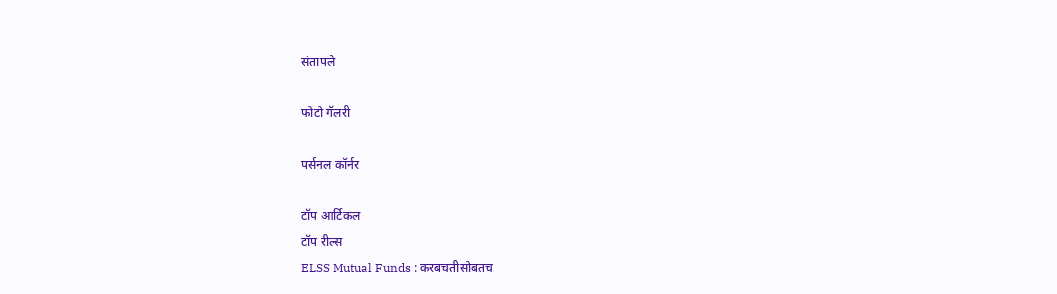संतापले

फोटो गॅलरी

पर्सनल कॉर्नर

टॉप आर्टिकल
टॉप रील्स
ELSS Mutual Funds : करबचतीसोबतच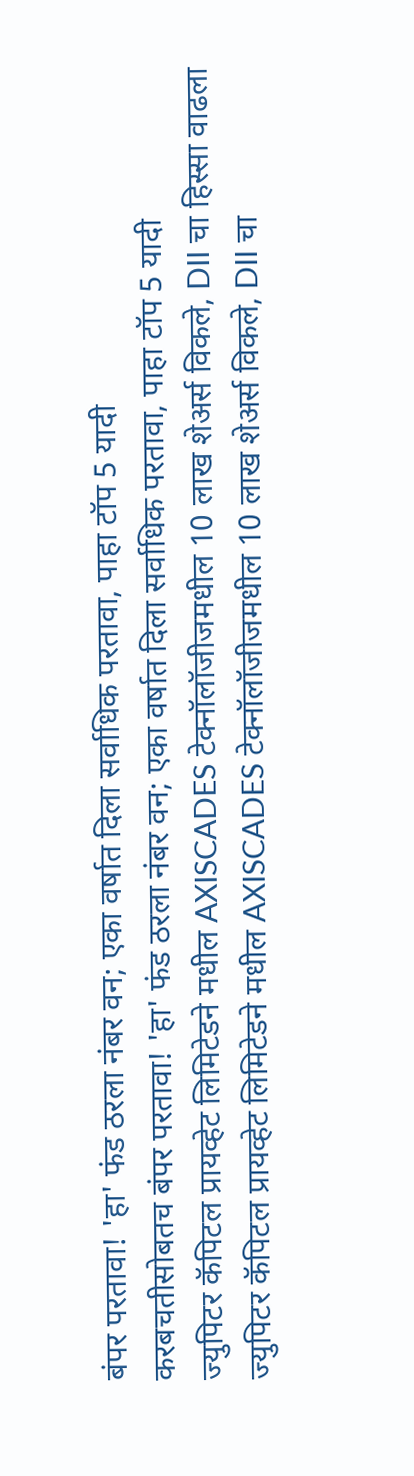बंपर परतावा! 'हा' फंड ठरला नंबर वन; एका वर्षात दिला सर्वाधिक परतावा, पाहा टॉप 5 यादी
करबचतीसोबतच बंपर परतावा! 'हा' फंड ठरला नंबर वन; एका वर्षात दिला सर्वाधिक परतावा, पाहा टॉप 5 यादी
ज्युपिटर कॅपिटल प्रायव्हेट लिमिटेडने मधील AXISCADES टेक्नॉलॉजीजमधील 10 लाख शेअर्स विकले, DII चा हिस्सा वाढला
ज्युपिटर कॅपिटल प्रायव्हेट लिमिटेडने मधील AXISCADES टेक्नॉलॉजीजमधील 10 लाख शेअर्स विकले, DII चा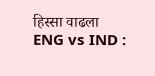हिस्सा वाढला
ENG vs IND :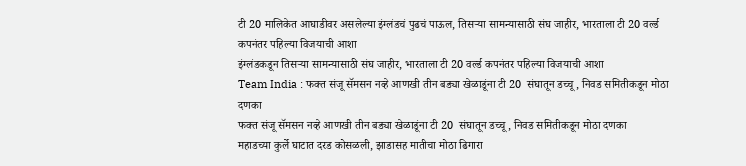टी 20 मालिकेत आघाडीवर असलेल्या इंग्लंडचं पुढचं पाऊल, तिसऱ्या सामन्यासाठी संघ जाहीर, भारताला टी 20 वर्ल्ड कपनंतर पहिल्या विजयाची आशा
इंग्लंडकडून तिसऱ्या सामन्यासाठी संघ जाहीर, भारताला टी 20 वर्ल्ड कपनंतर पहिल्या विजयाची आशा
Team India : फक्त संजू सॅमसन नव्हे आणखी तीन बड्या खेळाडूंना टी 20  संघातून डच्चू, निवड समितीकडून मोठा दणका
फक्त संजू सॅमसन नव्हे आणखी तीन बड्या खेळाडूंना टी 20  संघातून डच्चू, निवड समितीकडून मोठा दणका
महाडच्या कुर्ले घाटात दरड कोसळली, झाडासह मातीचा मोठा ढिगारा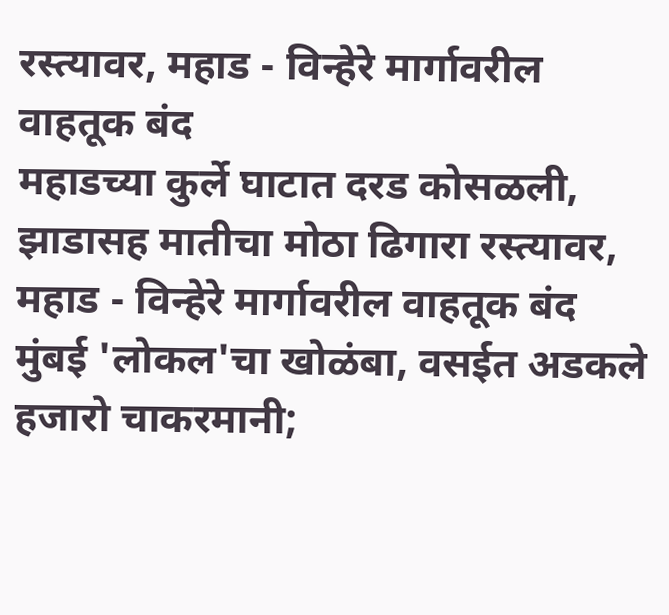रस्त्यावर, महाड - विन्हेरे मार्गावरील वाहतूक बंद
महाडच्या कुर्ले घाटात दरड कोसळली, झाडासह मातीचा मोठा ढिगारा रस्त्यावर, महाड - विन्हेरे मार्गावरील वाहतूक बंद
मुंबई 'लोकल'चा खोळंबा, वसईत अडकले हजारो चाकरमानी;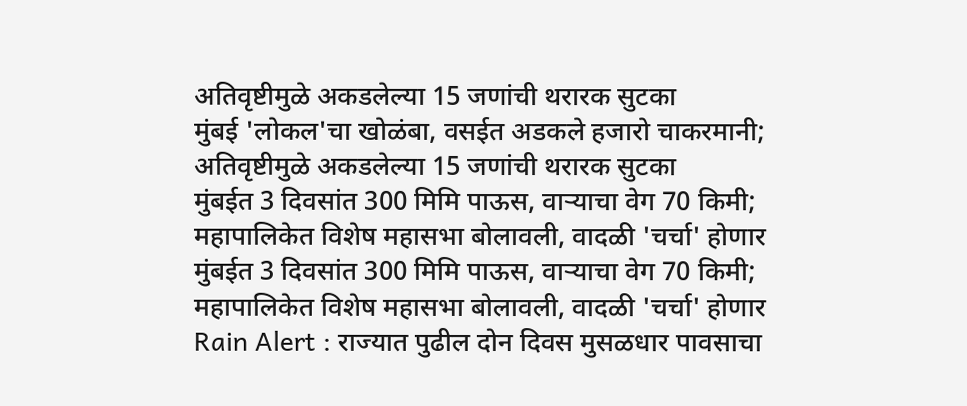अतिवृष्टीमुळे अकडलेल्या 15 जणांची थरारक सुटका
मुंबई 'लोकल'चा खोळंबा, वसईत अडकले हजारो चाकरमानी; अतिवृष्टीमुळे अकडलेल्या 15 जणांची थरारक सुटका
मुंबईत 3 दिवसांत 300 मिमि पाऊस, वाऱ्याचा वेग 70 किमी; महापालिकेत विशेष महासभा बोलावली, वादळी 'चर्चा' होणार
मुंबईत 3 दिवसांत 300 मिमि पाऊस, वाऱ्याचा वेग 70 किमी; महापालिकेत विशेष महासभा बोलावली, वादळी 'चर्चा' होणार
Rain Alert : राज्यात पुढील दोन दिवस मुसळधार पावसाचा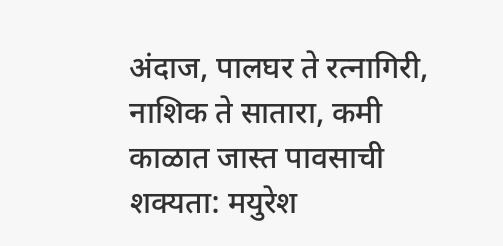अंदाज, पालघर ते रत्नागिरी, नाशिक ते सातारा, कमी काळात जास्त पावसाची शक्यता: मयुरेश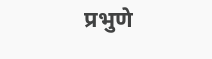प्रभुणे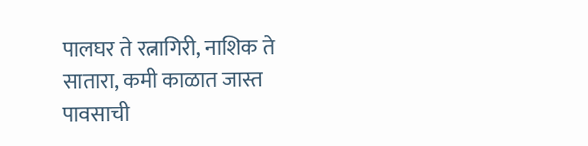पालघर ते रत्नागिरी, नाशिक ते सातारा, कमी काळात जास्त पावसाची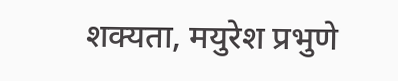शक्यता, मयुरेश प्रभुणे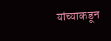यांच्याकडून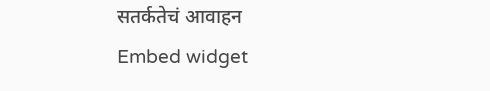सतर्कतेचं आवाहन
Embed widget